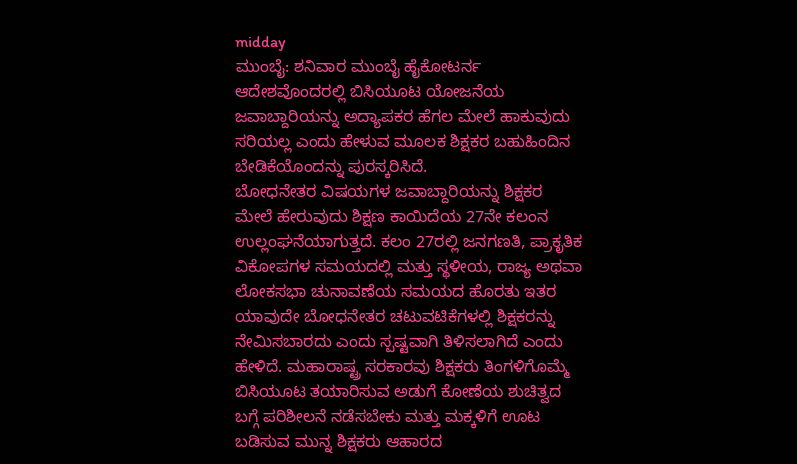midday
ಮುಂಬೈ: ಶನಿವಾರ ಮುಂಬೈ ಹೈಕೋಟರ್ನ ಆದೇಶವೊಂದರಲ್ಲಿ ಬಿಸಿಯೂಟ ಯೋಜನೆಯ ಜವಾಬ್ದಾರಿಯನ್ನು ಅದ್ಯಾಪಕರ ಹೆಗಲ ಮೇಲೆ ಹಾಕುವುದು ಸರಿಯಲ್ಲ ಎಂದು ಹೇಳುವ ಮೂಲಕ ಶಿಕ್ಷಕರ ಬಹುಹಿಂದಿನ ಬೇಡಿಕೆಯೊಂದನ್ನು ಪುರಸ್ಕರಿಸಿದೆ.
ಬೋಧನೇತರ ವಿಷಯಗಳ ಜವಾಬ್ದಾರಿಯನ್ನು ಶಿಕ್ಷಕರ ಮೇಲೆ ಹೇರುವುದು ಶಿಕ್ಷಣ ಕಾಯಿದೆಯ 27ನೇ ಕಲಂನ ಉಲ್ಲಂಘನೆಯಾಗುತ್ತದೆ. ಕಲಂ 27ರಲ್ಲಿ ಜನಗಣತಿ, ಪ್ರಾಕೃತಿಕ ವಿಕೋಪಗಳ ಸಮಯದಲ್ಲಿ ಮತ್ತು ಸ್ಥಳೀಯ, ರಾಜ್ಯ ಅಥವಾ ಲೋಕಸಭಾ ಚುನಾವಣೆಯ ಸಮಯದ ಹೊರತು ಇತರ ಯಾವುದೇ ಬೋಧನೇತರ ಚಟುವಟಿಕೆಗಳಲ್ಲಿ ಶಿಕ್ಷಕರನ್ನು ನೇಮಿಸಬಾರದು ಎಂದು ಸ್ಪಷ್ಟವಾಗಿ ತಿಳಿಸಲಾಗಿದೆ ಎಂದು ಹೇಳಿದೆ. ಮಹಾರಾಷ್ಟ್ರ ಸರಕಾರವು ಶಿಕ್ಷಕರು ತಿಂಗಳಿಗೊಮ್ಮೆ ಬಿಸಿಯೂಟ ತಯಾರಿಸುವ ಅಡುಗೆ ಕೋಣೆಯ ಶುಚಿತ್ವದ ಬಗ್ಗೆ ಪರಿಶೀಲನೆ ನಡೆಸಬೇಕು ಮತ್ತು ಮಕ್ಕಳಿಗೆ ಊಟ ಬಡಿಸುವ ಮುನ್ನ ಶಿಕ್ಷಕರು ಆಹಾರದ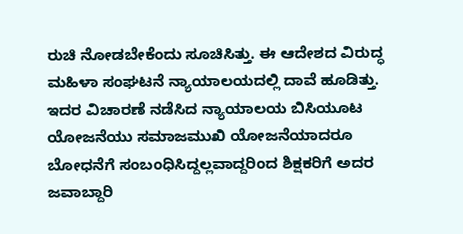ರುಚಿ ನೋಡಬೇಕೆಂದು ಸೂಚಿಸಿತ್ತು. ಈ ಆದೇಶದ ವಿರುದ್ಧ ಮಹಿಳಾ ಸಂಘಟನೆ ನ್ಯಾಯಾಲಯದಲ್ಲಿ ದಾವೆ ಹೂಡಿತ್ತು. ಇದರ ವಿಚಾರಣೆ ನಡೆಸಿದ ನ್ಯಾಯಾಲಯ ಬಿಸಿಯೂಟ ಯೋಜನೆಯು ಸಮಾಜಮುಖಿ ಯೋಜನೆಯಾದರೂ ಬೋಧನೆಗೆ ಸಂಬಂಧಿಸಿದ್ದಲ್ಲವಾದ್ದರಿಂದ ಶಿಕ್ಷಕರಿಗೆ ಅದರ ಜವಾಬ್ದಾರಿ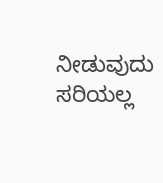ನೀಡುವುದು ಸರಿಯಲ್ಲ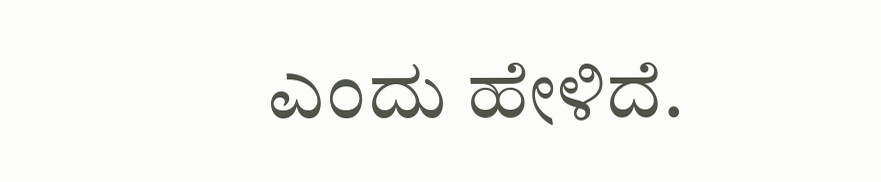ಎಂದು ಹೇಳಿದೆ.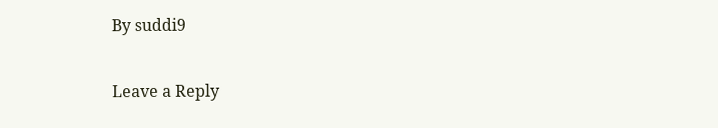By suddi9

Leave a Reply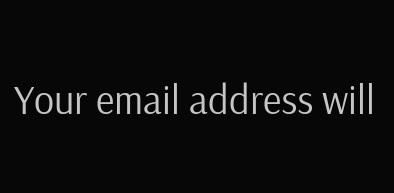Your email address will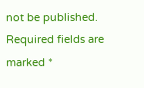not be published. Required fields are marked *